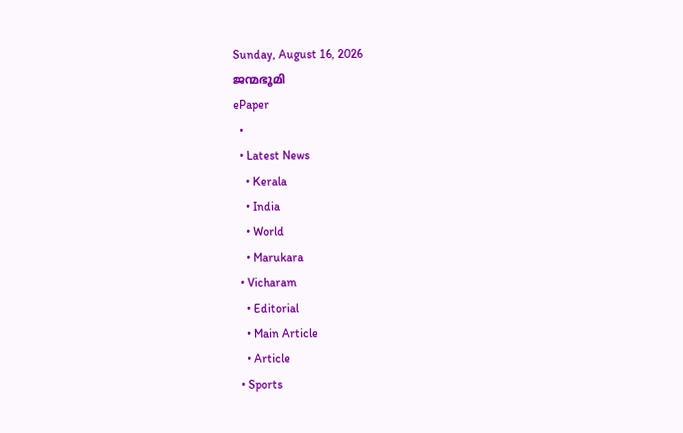Sunday, August 16, 2026
ജന്മഭൂമി
ePaper
  •
  • Latest News
    • Kerala
    • India
    • World
    • Marukara
  • Vicharam
    • Editorial
    • Main Article
    • Article
  • Sports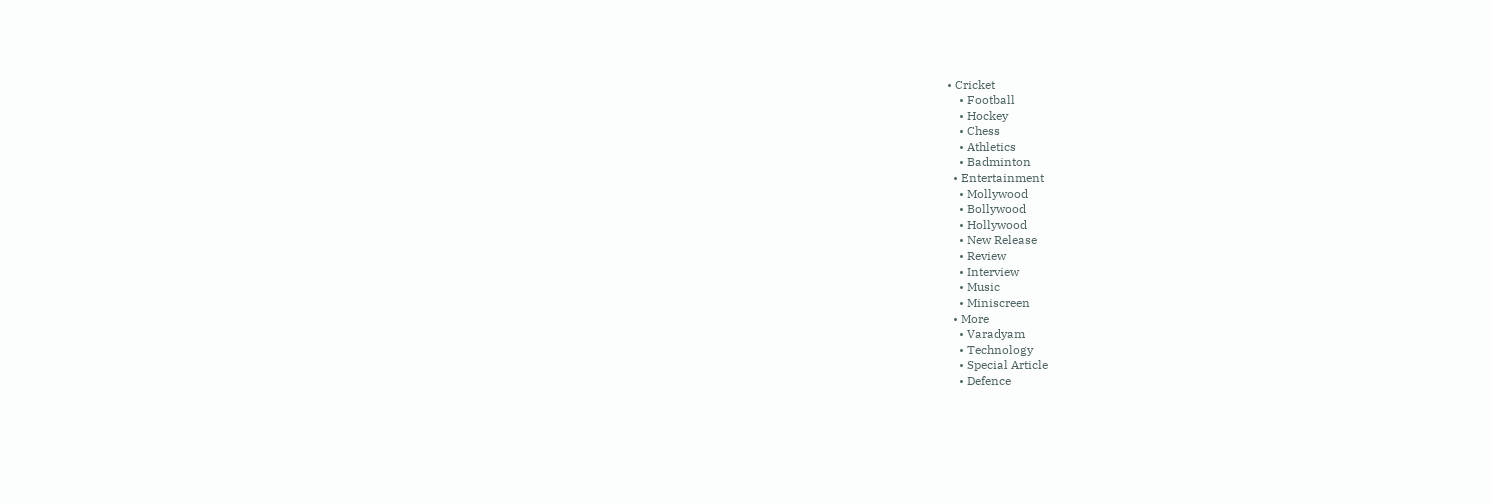• Cricket
    • Football
    • Hockey
    • Chess
    • Athletics
    • Badminton
  • Entertainment
    • Mollywood
    • Bollywood
    • Hollywood
    • New Release
    • Review
    • Interview
    • Music
    • Miniscreen
  • More
    • Varadyam
    • Technology
    • Special Article
    • Defence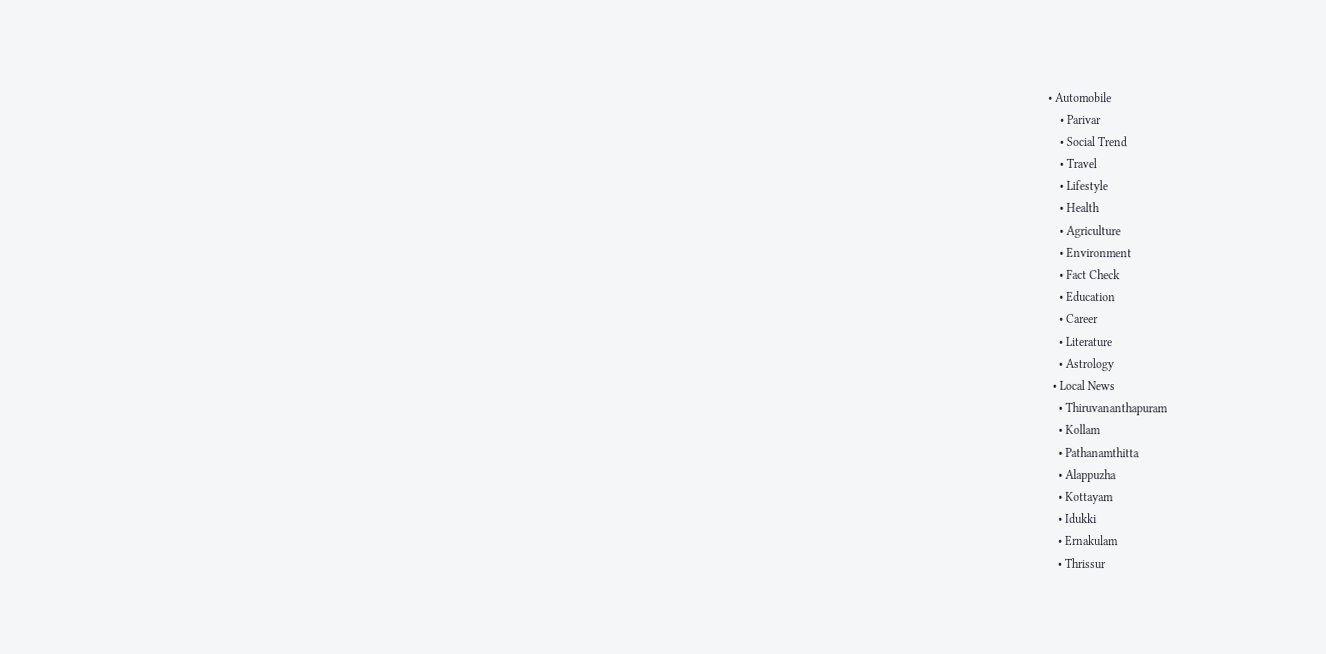• Automobile
    • Parivar
    • Social Trend
    • Travel
    • Lifestyle
    • Health
    • Agriculture
    • Environment
    • Fact Check
    • Education
    • Career
    • Literature
    • Astrology
  • Local News
    • Thiruvananthapuram
    • Kollam
    • Pathanamthitta
    • Alappuzha
    • Kottayam
    • Idukki
    • Ernakulam
    • Thrissur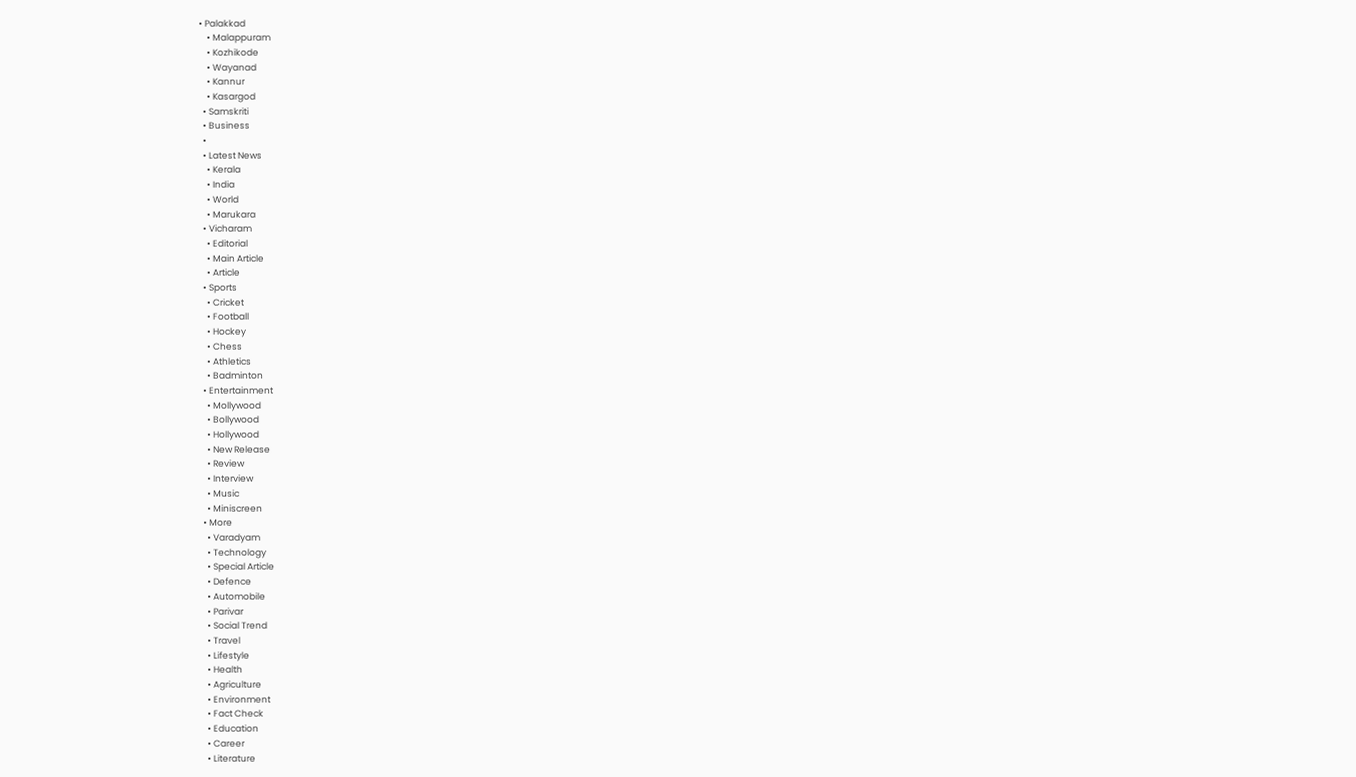• Palakkad
    • Malappuram
    • Kozhikode
    • Wayanad
    • Kannur
    • Kasargod
  • Samskriti
  • Business
  •
  • Latest News
    • Kerala
    • India
    • World
    • Marukara
  • Vicharam
    • Editorial
    • Main Article
    • Article
  • Sports
    • Cricket
    • Football
    • Hockey
    • Chess
    • Athletics
    • Badminton
  • Entertainment
    • Mollywood
    • Bollywood
    • Hollywood
    • New Release
    • Review
    • Interview
    • Music
    • Miniscreen
  • More
    • Varadyam
    • Technology
    • Special Article
    • Defence
    • Automobile
    • Parivar
    • Social Trend
    • Travel
    • Lifestyle
    • Health
    • Agriculture
    • Environment
    • Fact Check
    • Education
    • Career
    • Literature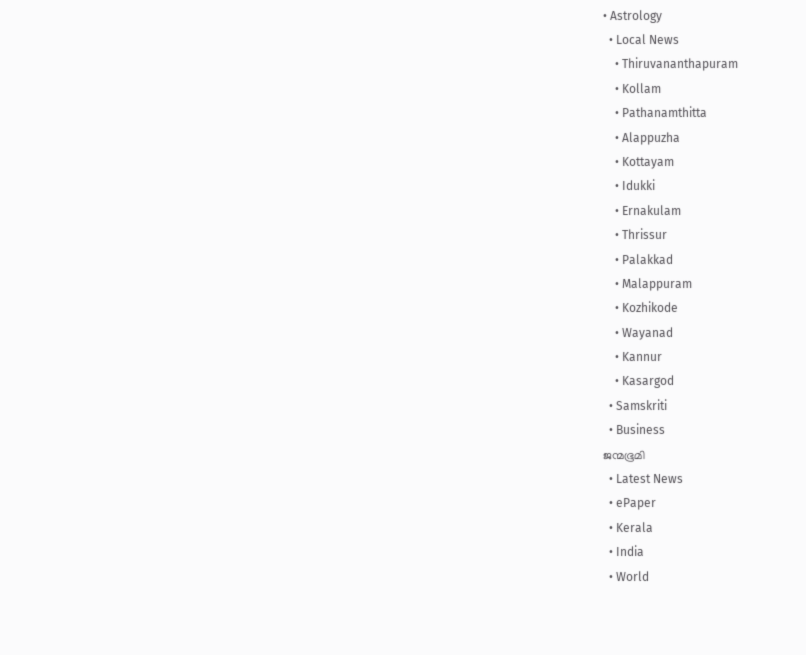• Astrology
  • Local News
    • Thiruvananthapuram
    • Kollam
    • Pathanamthitta
    • Alappuzha
    • Kottayam
    • Idukki
    • Ernakulam
    • Thrissur
    • Palakkad
    • Malappuram
    • Kozhikode
    • Wayanad
    • Kannur
    • Kasargod
  • Samskriti
  • Business
ജന്മഭൂമി
  • Latest News
  • ePaper
  • Kerala
  • India
  • World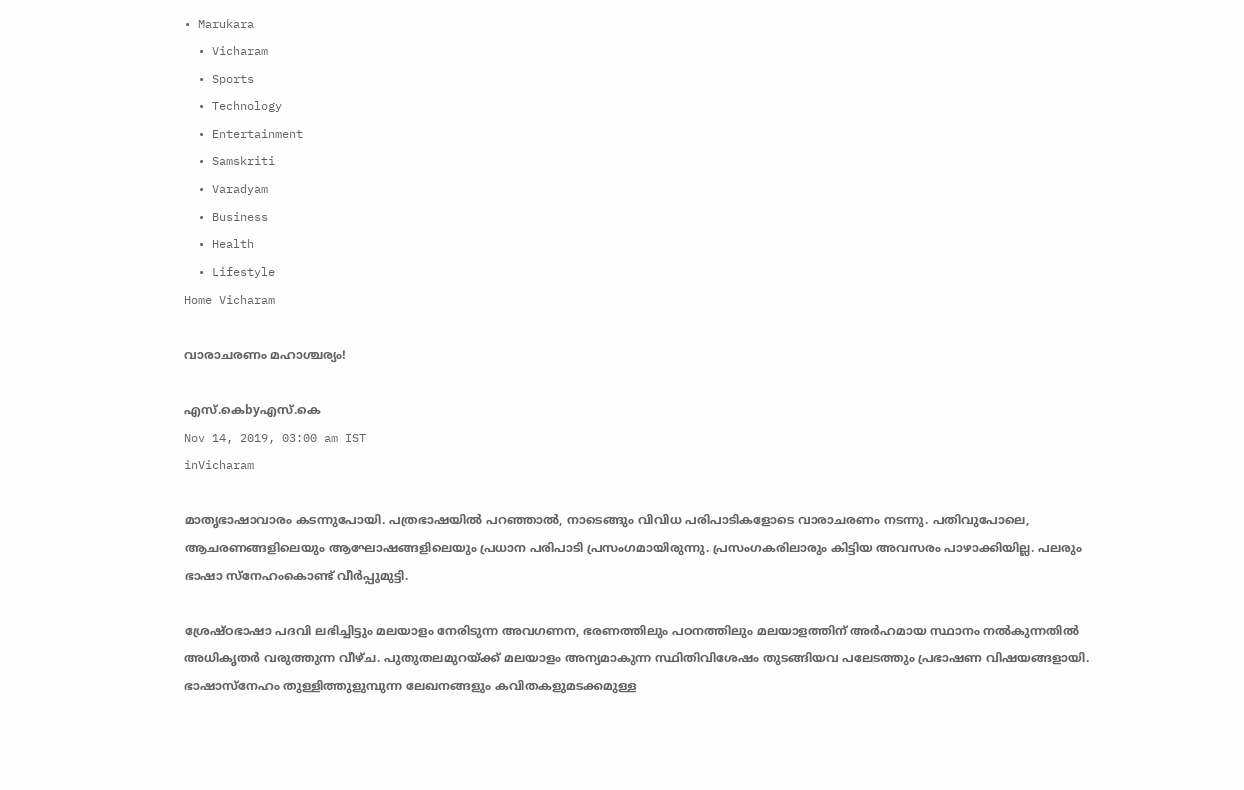• Marukara
  • Vicharam
  • Sports
  • Technology
  • Entertainment
  • Samskriti
  • Varadyam
  • Business
  • Health
  • Lifestyle
Home Vicharam

വാരാചരണം മഹാശ്ചര്യം!

എസ്.കെbyഎസ്.കെ
Nov 14, 2019, 03:00 am IST
inVicharam

മാതൃഭാഷാവാരം കടന്നുപോയി. പത്രഭാഷയില്‍ പറഞ്ഞാല്‍, നാടെങ്ങും വിവിധ പരിപാടികളോടെ വാരാചരണം നടന്നു. പതിവുപോലെ, ആചരണങ്ങളിലെയും ആഘോഷങ്ങളിലെയും പ്രധാന പരിപാടി പ്രസംഗമായിരുന്നു. പ്രസംഗകരിലാരും കിട്ടിയ അവസരം പാഴാക്കിയില്ല. പലരും ഭാഷാ സ്‌നേഹംകൊണ്ട് വീര്‍പ്പുമുട്ടി.

ശ്രേഷ്ഠഭാഷാ പദവി ലഭിച്ചിട്ടും മലയാളം നേരിടുന്ന അവഗണന, ഭരണത്തിലും പഠനത്തിലും മലയാളത്തിന് അര്‍ഹമായ സ്ഥാനം നല്‍കുന്നതില്‍ അധികൃതര്‍ വരുത്തുന്ന വീഴ്ച. പുതുതലമുറയ്‌ക്ക് മലയാളം അന്യമാകുന്ന സ്ഥിതിവിശേഷം തുടങ്ങിയവ പലേടത്തും പ്രഭാഷണ വിഷയങ്ങളായി. ഭാഷാസ്‌നേഹം തുള്ളിത്തുളുമ്പുന്ന ലേഖനങ്ങളും കവിതകളുമടക്കമുള്ള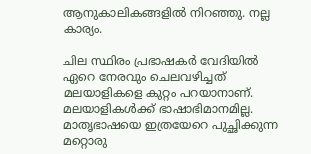ആനുകാലികങ്ങളില്‍ നിറഞ്ഞു. നല്ല കാര്യം.

ചില സ്ഥിരം പ്രഭാഷകര്‍ വേദിയില്‍ ഏറെ നേരവും ചെലവഴിച്ചത് മലയാളികളെ കുറ്റം പറയാനാണ്. മലയാളികള്‍ക്ക് ഭാഷാഭിമാനമില്ല. മാതൃഭാഷയെ ഇത്രയേറെ പുച്ഛിക്കുന്ന മറ്റൊരു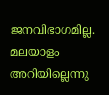ജനവിഭാഗമില്ല. മലയാളം അറിയില്ലെന്നു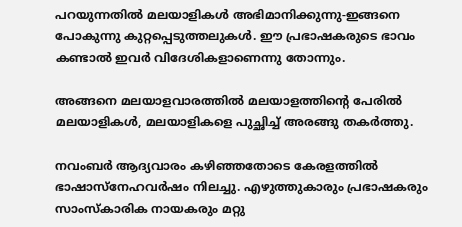പറയുന്നതില്‍ മലയാളികള്‍ അഭിമാനിക്കുന്നു-ഇങ്ങനെ പോകുന്നു കുറ്റപ്പെടുത്തലുകള്‍. ഈ പ്രഭാഷകരുടെ ഭാവം കണ്ടാല്‍ ഇവര്‍ വിദേശികളാണെന്നു തോന്നും.

അങ്ങനെ മലയാളവാരത്തില്‍ മലയാളത്തിന്റെ പേരില്‍ മലയാളികള്‍, മലയാളികളെ പുച്ഛിച്ച് അരങ്ങു തകര്‍ത്തു.

നവംബര്‍ ആദ്യവാരം കഴിഞ്ഞതോടെ കേരളത്തില്‍ ഭാഷാസ്‌നേഹവര്‍ഷം നിലച്ചു. എഴുത്തുകാരും പ്രഭാഷകരും സാംസ്‌കാരിക നായകരും മറ്റു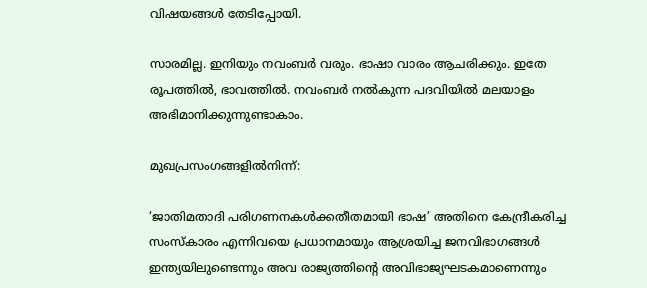വിഷയങ്ങള്‍ തേടിപ്പോയി.

സാരമില്ല. ഇനിയും നവംബര്‍ വരും. ഭാഷാ വാരം ആചരിക്കും. ഇതേ രൂപത്തില്‍, ഭാവത്തില്‍. നവംബര്‍ നല്‍കുന്ന പദവിയില്‍ മലയാളം അഭിമാനിക്കുന്നുണ്ടാകാം.

മുഖപ്രസംഗങ്ങളില്‍നിന്ന്:

‘ജാതിമതാദി പരിഗണനകള്‍ക്കതീതമായി ഭാഷ’ അതിനെ കേന്ദ്രീകരിച്ച സംസ്‌കാരം എന്നിവയെ പ്രധാനമായും ആശ്രയിച്ച ജനവിഭാഗങ്ങള്‍ ഇന്ത്യയിലുണ്ടെന്നും അവ രാജ്യത്തിന്റെ അവിഭാജ്യഘടകമാണെന്നും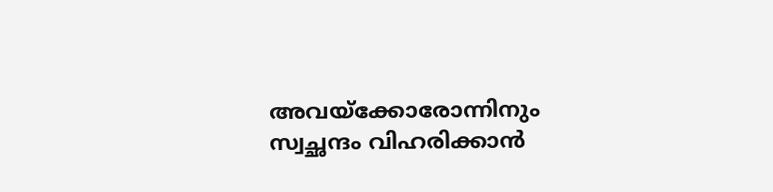അവയ്‌ക്കോരോന്നിനും സ്വച്ഛന്ദം വിഹരിക്കാന്‍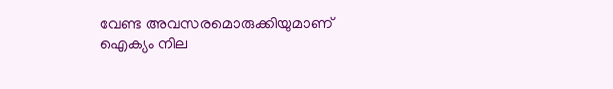വേണ്ട അവസരമൊരുക്കിയുമാണ് ഐക്യം നില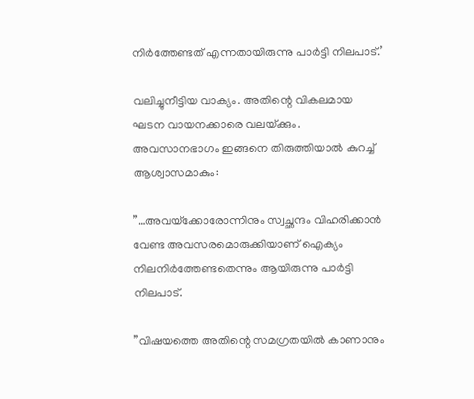നിര്‍ത്തേണ്ടത് എന്നതായിരുന്നു പാര്‍ട്ടി നിലപാട്.’

വലിച്ചുനീട്ടിയ വാക്യം. അതിന്റെ വികലമായ ഘടന വായനക്കാരെ വലയ്‌ക്കും. അവസാനഭാഗം ഇങ്ങനെ തിരുത്തിയാല്‍ കുറച്ച് ആശ്വാസമാകും:

”…അവയ്‌ക്കോരോന്നിനും സ്വച്ഛന്ദം വിഹരിക്കാന്‍ വേണ്ട അവസരമൊരുക്കിയാണ് ഐക്യം നിലനിര്‍ത്തേണ്ടതെന്നും ആയിരുന്നു പാര്‍ട്ടി നിലപാട്.

”വിഷയത്തെ അതിന്റെ സമഗ്രതയില്‍ കാണാനും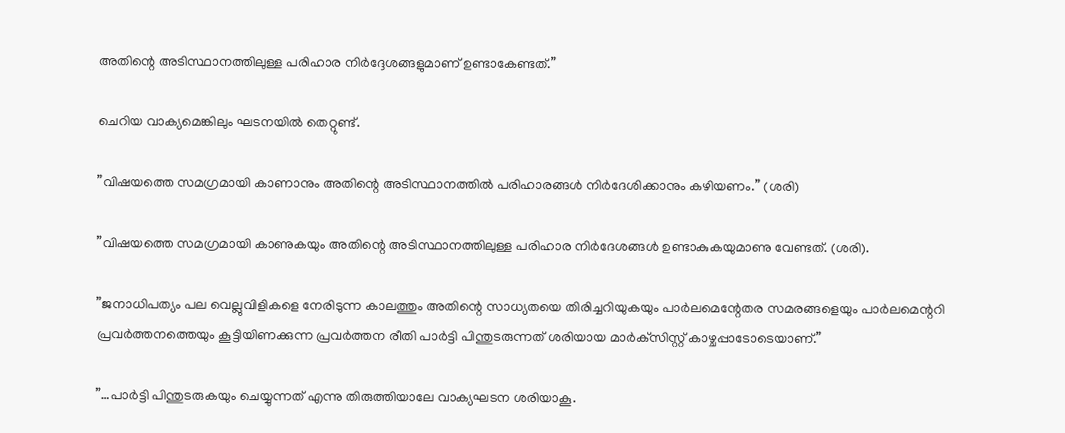അതിന്റെ അടിസ്ഥാനത്തിലുള്ള പരിഹാര നിര്‍ദ്ദേശങ്ങളുമാണ് ഉണ്ടാകേണ്ടത്.”

ചെറിയ വാക്യമെങ്കിലും ഘടനയില്‍ തെറ്റുണ്ട്.

”വിഷയത്തെ സമഗ്രമായി കാണാനും അതിന്റെ അടിസ്ഥാനത്തില്‍ പരിഹാരങ്ങള്‍ നിര്‍ദേശിക്കാനും കഴിയണം.” (ശരി)

”വിഷയത്തെ സമഗ്രമായി കാണുകയും അതിന്റെ അടിസ്ഥാനത്തിലുള്ള പരിഹാര നിര്‍ദേശങ്ങള്‍ ഉണ്ടാകുകയുമാണു വേണ്ടത്. (ശരി).

”ജനാധിപത്യം പല വെല്ലുവിളികളെ നേരിടുന്ന കാലത്തും അതിന്റെ സാധ്യതയെ തിരിച്ചറിയുകയും പാര്‍ലമെന്റേതര സമരങ്ങളെയും പാര്‍ലമെന്ററി പ്രവര്‍ത്തനത്തെയും കൂട്ടിയിണക്കുന്ന പ്രവര്‍ത്തന രീതി പാര്‍ട്ടി പിന്തുടരുന്നത് ശരിയായ മാര്‍ക്‌സിസ്റ്റ് കാഴ്ചപ്പാടോടെയാണ്.”

”…പാര്‍ട്ടി പിന്തുടരുകയും ചെയ്യുന്നത് എന്നു തിരുത്തിയാലേ വാക്യഘടന ശരിയാകൂ.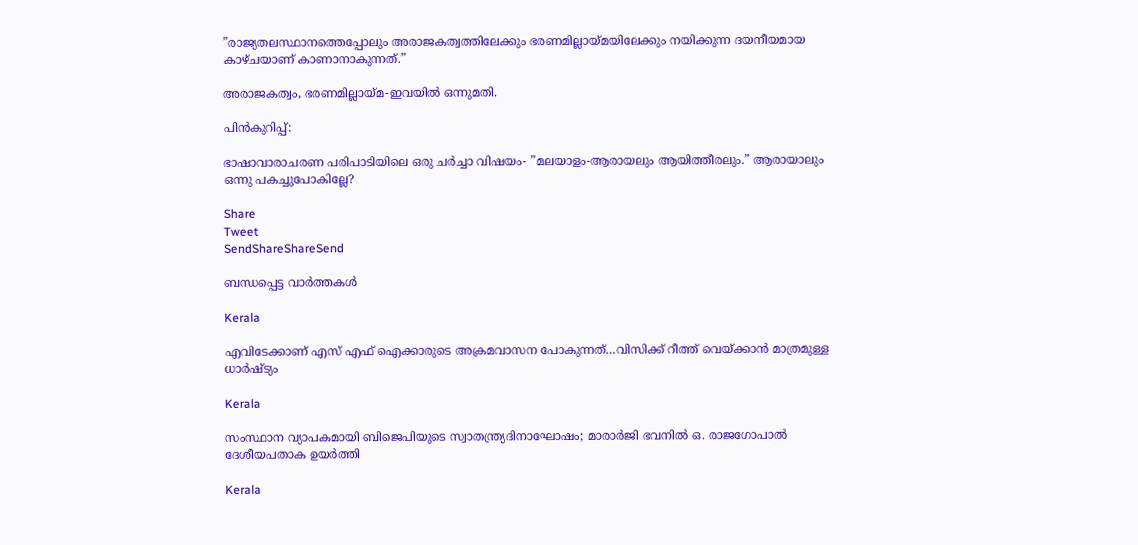”രാജ്യതലസ്ഥാനത്തെപ്പോലും അരാജകത്വത്തിലേക്കും ഭരണമില്ലായ്‌മയിലേക്കും നയിക്കുന്ന ദയനീയമായ കാഴ്ചയാണ് കാണാനാകുന്നത്.”

അരാജകത്വം, ഭരണമില്ലായ്‌മ-ഇവയില്‍ ഒന്നുമതി.

പിന്‍കുറിപ്പ്:

ഭാഷാവാരാചരണ പരിപാടിയിലെ ഒരു ചര്‍ച്ചാ വിഷയം- ”മലയാളം-ആരായലും ആയിത്തീരലും.” ആരായാലും ഒന്നു പകച്ചുപോകില്ലേ?

Share
Tweet
SendShareShareSend

ബന്ധപ്പെട്ട വാര്‍ത്തകള്‍

Kerala

എവിടേക്കാണ് എസ് എഫ് ഐക്കാരുടെ അക്രമവാസന പോകുന്നത്…വിസിക്ക് റീത്ത് വെയ്‌ക്കാന്‍ മാത്രമുള്ള ധാര്‍ഷ്ട്യം

Kerala

സംസ്ഥാന വ്യാപകമായി ബിജെപിയുടെ സ്വാതന്ത്ര്യദിനാഘോഷം; മാരാർജി ഭവനിൽ ഒ. രാജഗോപാൽ ദേശീയപതാക ഉയർത്തി

Kerala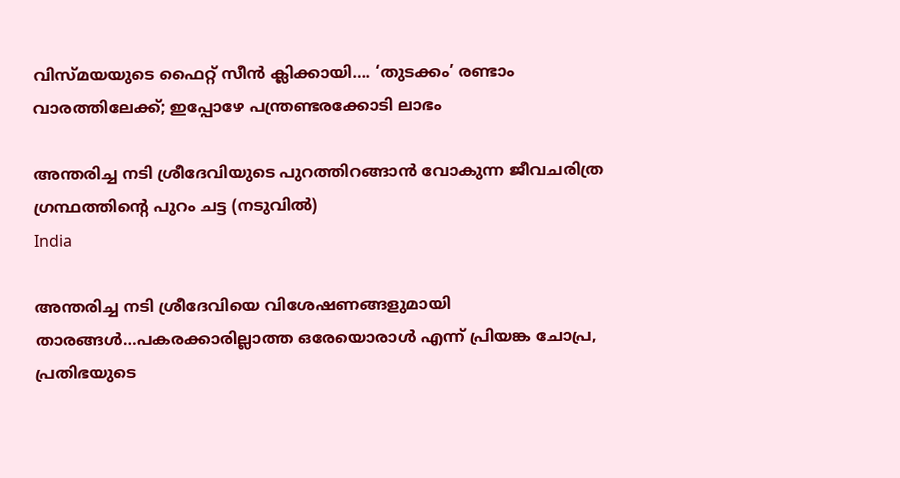വിസ്‍മയയുടെ ഫൈറ്റ് സീന്‍ ക്ലിക്കായി…. ‘തുടക്കം’ രണ്ടാം വാരത്തിലേക്ക്; ഇപ്പോഴേ പന്ത്രണ്ടരക്കോടി ലാഭം

അന്തരിച്ച നടി ശ്രീദേവിയുടെ പുറത്തിറങ്ങാന്‍ വോകുന്ന ജീവചരിത്ര ഗ്രന്ഥത്തിന്‍റെ പുറം ചട്ട (നടുവില്‍)
India

അന്തരിച്ച നടി ശ്രീദേവിയെ വിശേഷണങ്ങളുമായി താരങ്ങള്‍…പകരക്കാരില്ലാത്ത ഒരേയൊരാള്‍ എന്ന് പ്രിയങ്ക ചോപ്ര, പ്രതിഭയുടെ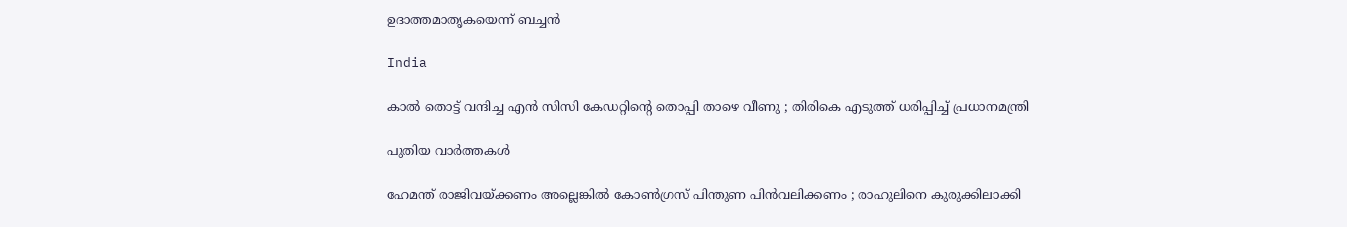ഉദാത്തമാതൃകയെന്ന് ബച്ചന്‍

India

കാൽ തൊട്ട് വന്ദിച്ച എൻ സിസി കേഡറ്റിന്റെ തൊപ്പി താഴെ വീണു ; തിരികെ എടുത്ത് ധരിപ്പിച്ച് പ്രധാനമന്ത്രി

പുതിയ വാര്‍ത്തകള്‍

ഹേമന്ത് രാജിവയ്‌ക്കണം അല്ലെങ്കിൽ കോൺഗ്രസ് പിന്തുണ പിൻവലിക്കണം ; രാഹുലിനെ കുരുക്കിലാക്കി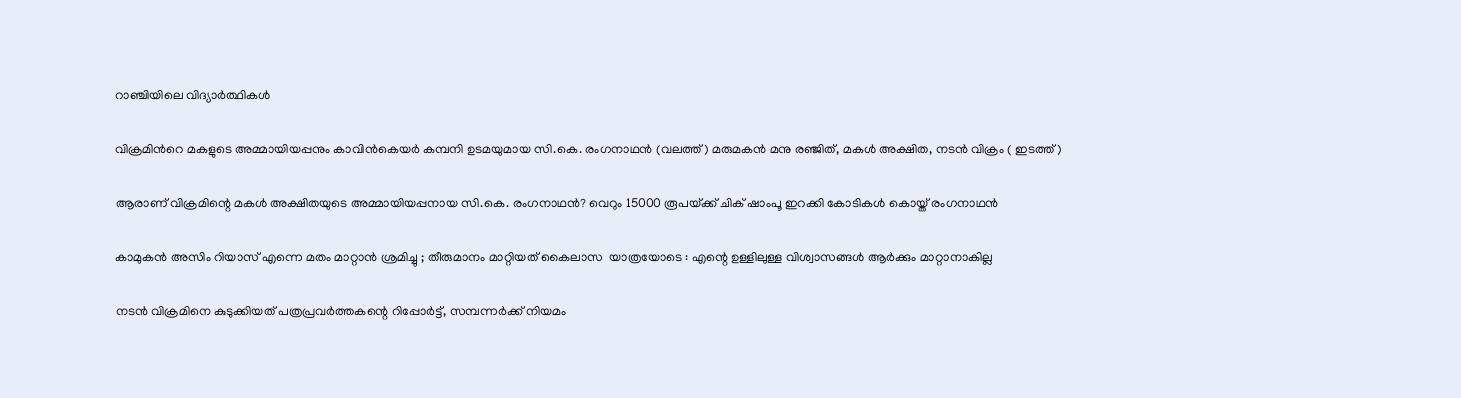റാഞ്ചിയിലെ വിദ്യാർത്ഥികൾ

വിക്രമിന്‍റെ മകളുടെ അമ്മായിയപ്പനും കാവിന്‍കെയര്‍ കമ്പനി ഉടമയുമായ സി.കെ. രംഗനാഥന്‍ (വലത്ത്) മരുമകന്‍ മനു രഞ്ജിത്, മകള്‍ അക്ഷിത, നടന്‍ വിക്രം ( ഇടത്ത്)

ആരാണ് വിക്രമിന്റെ മകള്‍ അക്ഷിതയുടെ അമ്മായിയപ്പനായ സി.കെ. രംഗനാഥന്‍? വെറും 15000 രൂപയ്‌ക്ക് ചിക് ഷാംപൂ ഇറക്കി കോടികള്‍ കൊയ്ത് രംഗനാഥന്‍

കാമുകൻ അസിം റിയാസ് എന്നെ മതം മാറ്റാൻ ശ്രമിച്ചു ; തീരുമാനം മാറ്റിയത് കൈലാസ  യാത്രയോടെ : എന്റെ ഉള്ളിലുള്ള വിശ്വാസങ്ങൾ ആർക്കും മാറ്റാനാകില്ല

നടന്‍ വിക്രമിനെ കുടുക്കിയത് പത്രപ്രവര്‍ത്തകന്റെ റിപ്പോര്‍ട്ട്, സമ്പന്നര്‍ക്ക് നിയമം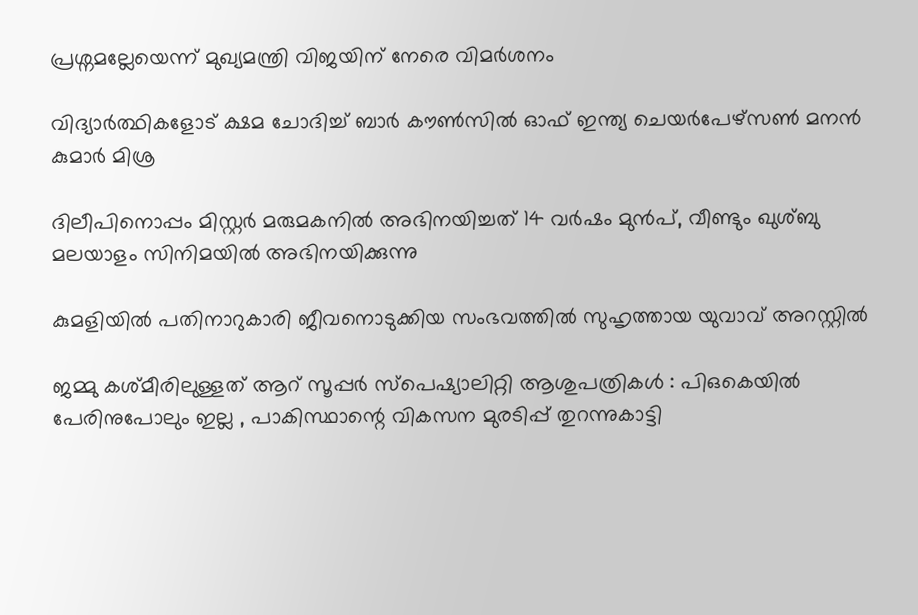പ്രശ്നമല്ലേയെന്ന് മുഖ്യമന്ത്രി വിജയിന് നേരെ വിമര്‍ശനം

വിദ്യാര്‍ത്ഥികളോട് ക്ഷമ ചോദിച്ച് ബാര്‍ കൗണ്‍സില്‍ ഓഫ് ഇന്ത്യ ചെയര്‍പേഴ്സണ്‍ മനന്‍ കുമാര്‍ മിശ്ര

ദിലീപിനൊപ്പം മിസ്റ്റര്‍ മരുമകനില്‍ അഭിനയിച്ചത് 14 വര്‍ഷം മുന്‍പ്, വീണ്ടും ഖുശ്ബു മലയാളം സിനിമയില്‍ അഭിനയിക്കുന്നു

കുമളിയില്‍ പതിനാറുകാരി ജീവനൊടുക്കിയ സംഭവത്തില്‍ സുഹൃത്തായ യുവാവ് അറസ്റ്റില്‍

ജമ്മു കശ്മീരിലുള്ളത് ആറ് സൂപ്പർ സ്പെഷ്യാലിറ്റി ആശുപത്രികൾ : പിഒകെയിൽ പേരിനുപോലും ഇല്ല , പാകിസ്ഥാന്റെ വികസന മുരടിപ്പ് തുറന്നുകാട്ടി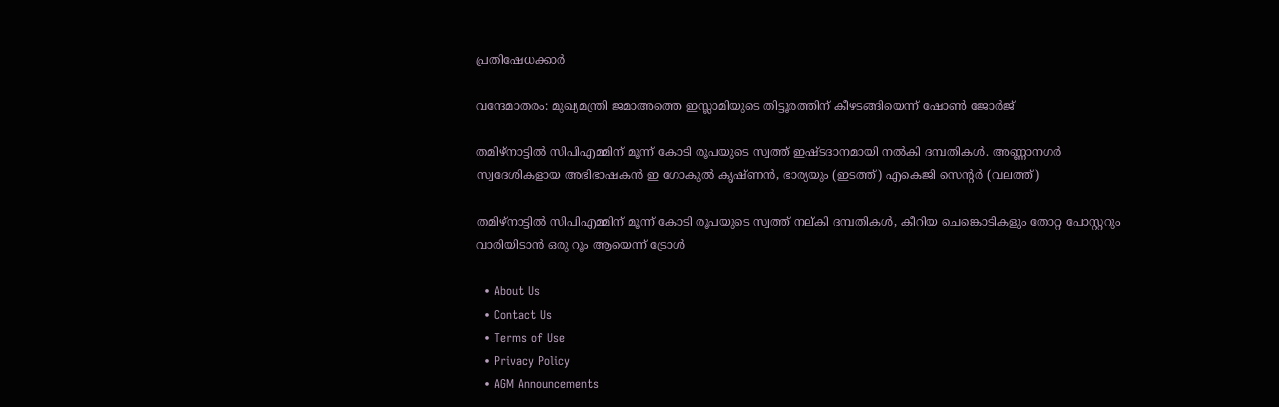പ്രതിഷേധക്കാർ

വന്ദേമാതരം: മുഖ്യമന്ത്രി ജമാഅത്തെ ഇസ്ലാമിയുടെ തിട്ടൂരത്തിന് കീഴടങ്ങിയെന്ന് ഷോണ്‍ ജോര്‍ജ്

തമിഴ്നാട്ടില്‍ സിപിഎമ്മിന് മൂന്ന് കോടി രൂപയുടെ സ്വത്ത് ഇഷ്ടദാനമായി നല്‍കി ദമ്പതികള്‍. അണ്ണാനഗര്‍ സ്വദേശികളായ അഭിഭാഷകന്‍ ഇ ഗോകുല്‍ കൃഷ്ണന്‍, ഭാര്യയും (ഇടത്ത്) എകെജി സെന്‍റര്‍ (വലത്ത്)

തമിഴ്നാട്ടില്‍ സിപിഎമ്മിന് മൂന്ന് കോടി രൂപയുടെ സ്വത്ത് നല‍്കി ദമ്പതികള്‍, കീറിയ ചെങ്കൊടികളും തോറ്റ പോസ്റ്ററും വാരിയിടാൻ ഒരു റൂം ആയെന്ന് ട്രോള്‍

  • About Us
  • Contact Us
  • Terms of Use
  • Privacy Policy
  • AGM Announcements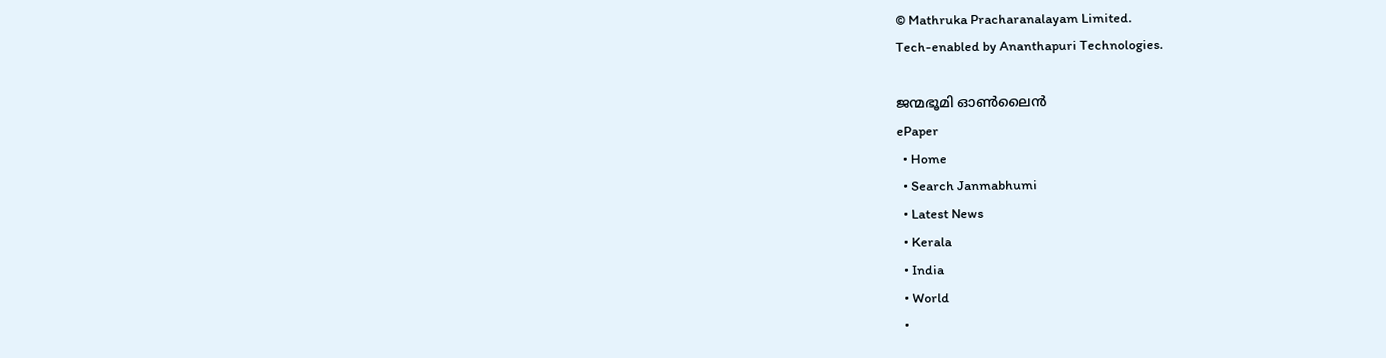© Mathruka Pracharanalayam Limited.
Tech-enabled by Ananthapuri Technologies.

ജന്മഭൂമി ഓണ്‍ലൈന്‍
ePaper
  • Home
  • Search Janmabhumi
  • Latest News
  • Kerala
  • India
  • World
  •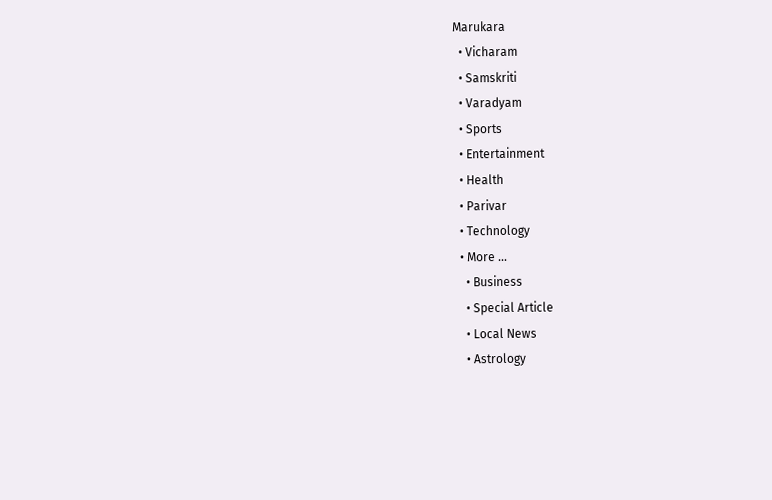Marukara
  • Vicharam
  • Samskriti
  • Varadyam
  • Sports
  • Entertainment
  • Health
  • Parivar
  • Technology
  • More …
    • Business
    • Special Article
    • Local News
    • Astrology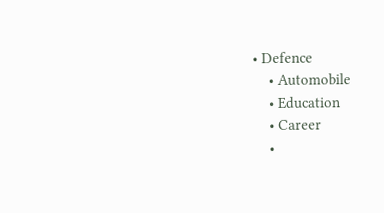• Defence
    • Automobile
    • Education
    • Career
    •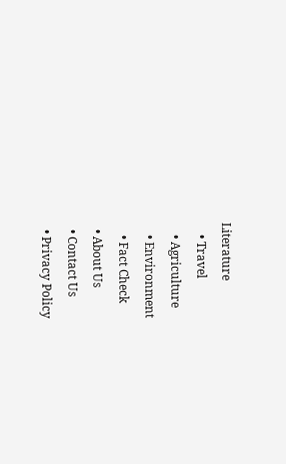Literature
    • Travel
    • Agriculture
    • Environment
    • Fact Check
  • About Us
  • Contact Us
  • Privacy Policy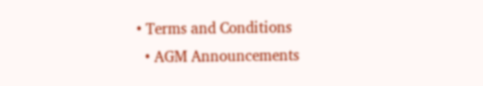• Terms and Conditions
  • AGM Announcements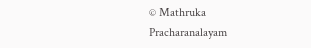© Mathruka Pracharanalayam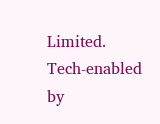Limited.
Tech-enabled by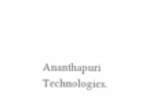Ananthapuri Technologies.